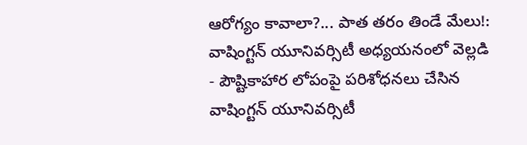ఆరోగ్యం కావాలా?... పాత తరం తిండే మేలు!: వాషింగ్టన్ యూనివర్సిటీ అధ్యయనంలో వెల్లడి
- పౌష్టికాహార లోపంపై పరిశోధనలు చేసిన వాషింగ్టన్ యూనివర్సిటీ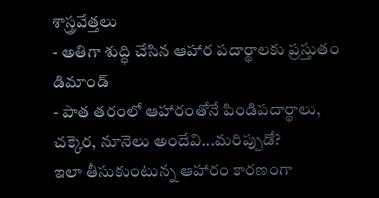శాస్త్రవేత్తలు
- అతిగా శుద్ధి చేసిన ఆహార పదార్థాలకు ప్రస్తుతం డిమాండ్
- పాత తరంలో ఆహారంతోనే పిండిపదార్థాలు, చక్కెర, నూనెలు అందేవి...మరిప్పుడో?
ఇలా తీసుకుంటున్న ఆహారం కారణంగా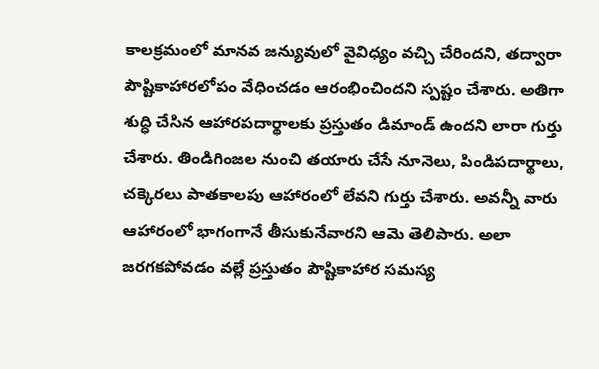కాలక్రమంలో మానవ జన్యువులో వైవిధ్యం వచ్చి చేరిందని, తద్వారా పౌష్టికాహారలోపం వేధించడం ఆరంభించిందని స్పష్టం చేశారు. అతిగా శుద్ధి చేసిన ఆహారపదార్థాలకు ప్రస్తుతం డిమాండ్ ఉందని లారా గుర్తు చేశారు. తిండిగింజల నుంచి తయారు చేసే నూనెలు, పిండిపదార్థాలు, చక్కెరలు పాతకాలపు ఆహారంలో లేవని గుర్తు చేశారు. అవన్నీ వారు ఆహారంలో భాగంగానే తీసుకునేవారని ఆమె తెలిపారు. అలా జరగకపోవడం వల్లే ప్రస్తుతం పౌష్టికాహార సమస్య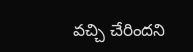వచ్చి చేరిందని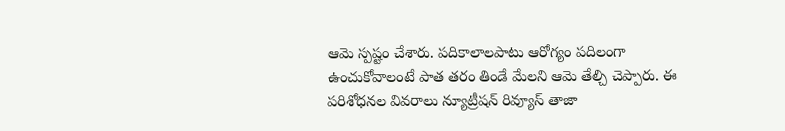ఆమె స్పష్టం చేశారు. పదికాలాలపాటు ఆరోగ్యం పదిలంగా ఉంచుకోవాలంటే పాత తరం తిండే మేలని ఆమె తేల్చి చెప్పారు. ఈ పరిశోధనల వివరాలు న్యూట్రీషన్ రివ్యూస్ తాజా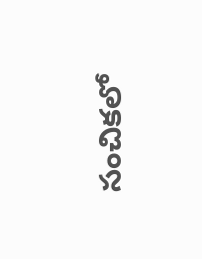సంచికలో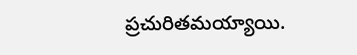ప్రచురితమయ్యాయి.